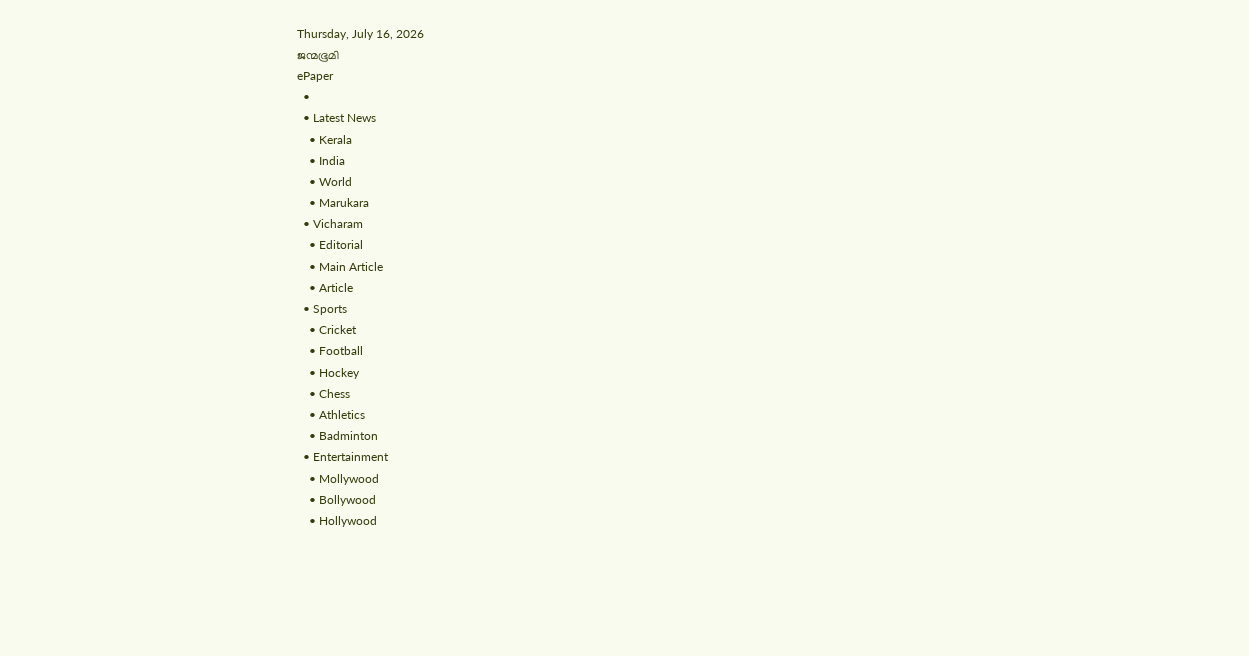Thursday, July 16, 2026
ജന്മഭൂമി
ePaper
  •
  • Latest News
    • Kerala
    • India
    • World
    • Marukara
  • Vicharam
    • Editorial
    • Main Article
    • Article
  • Sports
    • Cricket
    • Football
    • Hockey
    • Chess
    • Athletics
    • Badminton
  • Entertainment
    • Mollywood
    • Bollywood
    • Hollywood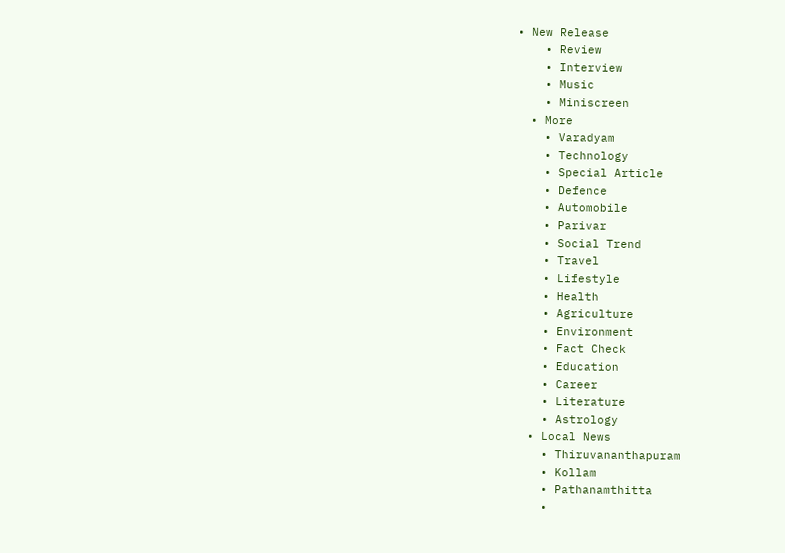• New Release
    • Review
    • Interview
    • Music
    • Miniscreen
  • More
    • Varadyam
    • Technology
    • Special Article
    • Defence
    • Automobile
    • Parivar
    • Social Trend
    • Travel
    • Lifestyle
    • Health
    • Agriculture
    • Environment
    • Fact Check
    • Education
    • Career
    • Literature
    • Astrology
  • Local News
    • Thiruvananthapuram
    • Kollam
    • Pathanamthitta
    •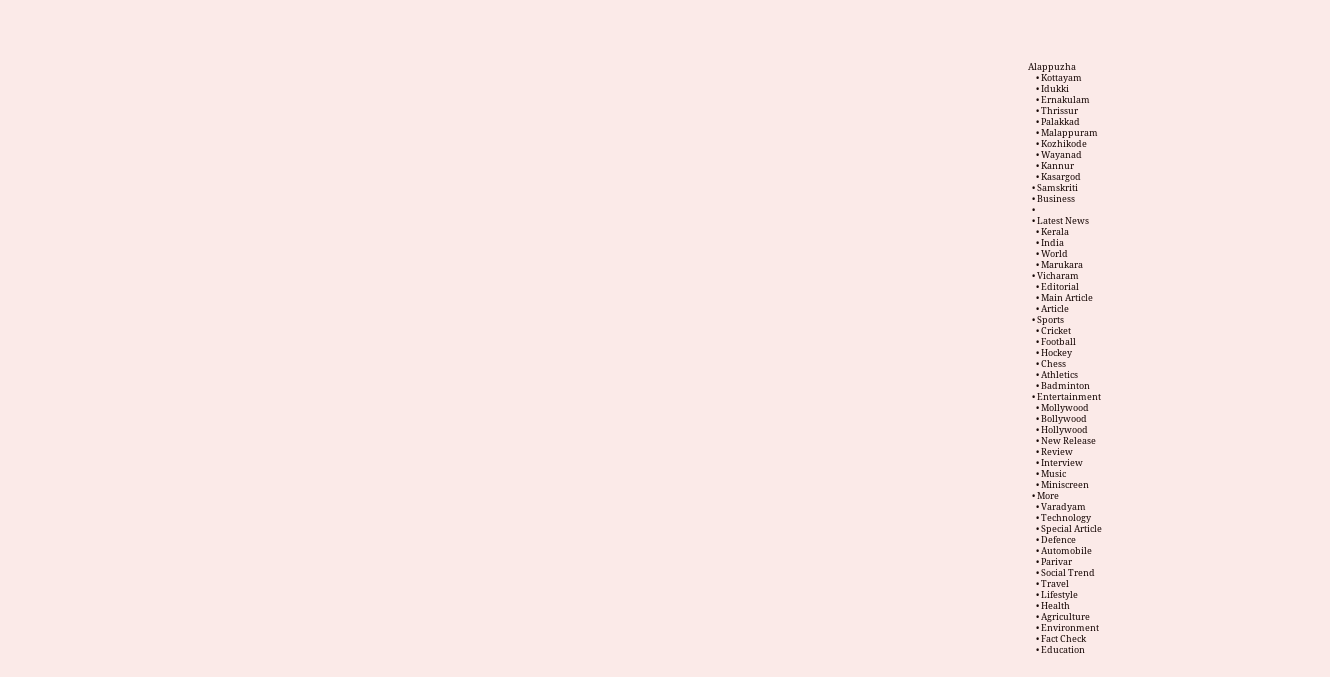Alappuzha
    • Kottayam
    • Idukki
    • Ernakulam
    • Thrissur
    • Palakkad
    • Malappuram
    • Kozhikode
    • Wayanad
    • Kannur
    • Kasargod
  • Samskriti
  • Business
  •
  • Latest News
    • Kerala
    • India
    • World
    • Marukara
  • Vicharam
    • Editorial
    • Main Article
    • Article
  • Sports
    • Cricket
    • Football
    • Hockey
    • Chess
    • Athletics
    • Badminton
  • Entertainment
    • Mollywood
    • Bollywood
    • Hollywood
    • New Release
    • Review
    • Interview
    • Music
    • Miniscreen
  • More
    • Varadyam
    • Technology
    • Special Article
    • Defence
    • Automobile
    • Parivar
    • Social Trend
    • Travel
    • Lifestyle
    • Health
    • Agriculture
    • Environment
    • Fact Check
    • Education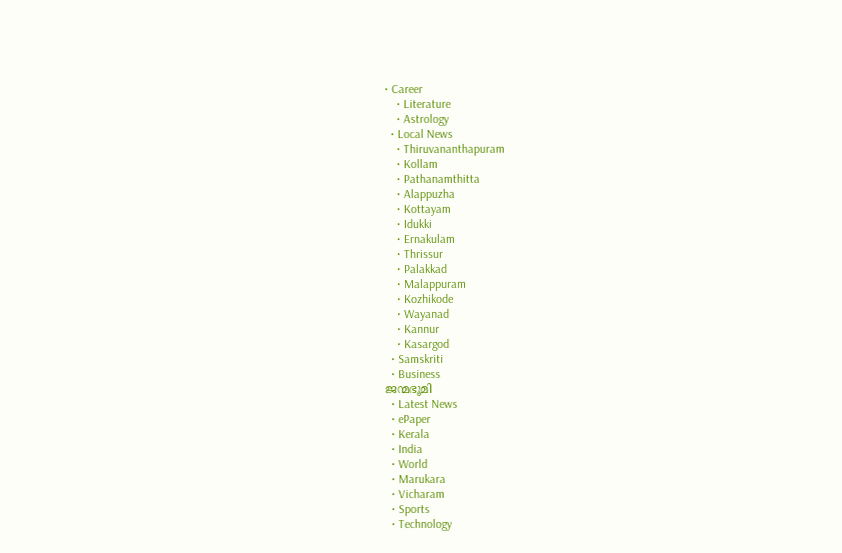• Career
    • Literature
    • Astrology
  • Local News
    • Thiruvananthapuram
    • Kollam
    • Pathanamthitta
    • Alappuzha
    • Kottayam
    • Idukki
    • Ernakulam
    • Thrissur
    • Palakkad
    • Malappuram
    • Kozhikode
    • Wayanad
    • Kannur
    • Kasargod
  • Samskriti
  • Business
ജന്മഭൂമി
  • Latest News
  • ePaper
  • Kerala
  • India
  • World
  • Marukara
  • Vicharam
  • Sports
  • Technology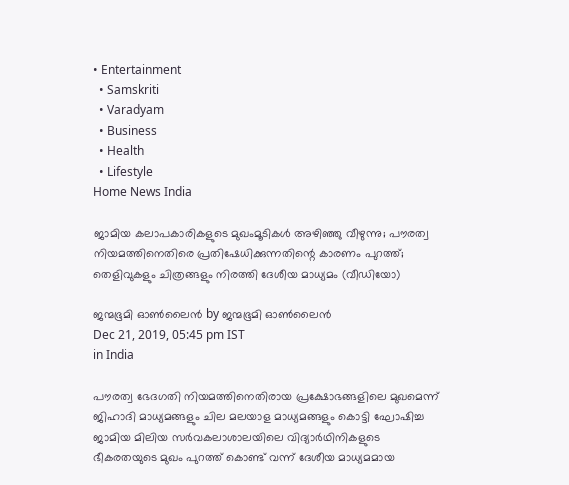• Entertainment
  • Samskriti
  • Varadyam
  • Business
  • Health
  • Lifestyle
Home News India

ജാമിയ കലാപകാരികളുടെ മുഖംമൂടികള്‍ അഴിഞ്ഞു വീഴുന്നു; പൗരത്വ നിയമത്തിനെതിരെ പ്രതിഷേധിക്കുന്നതിന്റെ കാരണം പുറത്ത്; തെളിവുകളും ചിത്രങ്ങളും നിരത്തി ദേശീയ മാധ്യമം (വീഡിയോ)

ജന്മഭൂമി ഓണ്‍ലൈന്‍ by ജന്മഭൂമി ഓണ്‍ലൈന്‍
Dec 21, 2019, 05:45 pm IST
in India

പൗരത്വ ഭേദഗതി നിയമത്തിനെതിരായ പ്രക്ഷോഭങ്ങളിലെ മുഖമെന്ന് ജിഹാദി മാധ്യമങ്ങളും ചില മലയാള മാധ്യമങ്ങളും കൊട്ടി ഘോഷിച്ച ജാമിയ മിലിയ സര്‍വകലാശാലയിലെ വിദ്യാര്‍ഥിനികളുടെ ഭീകരതയുടെ മുഖം പുറത്ത് കൊണ്ട് വന്ന് ദേശീയ മാധ്യമമായ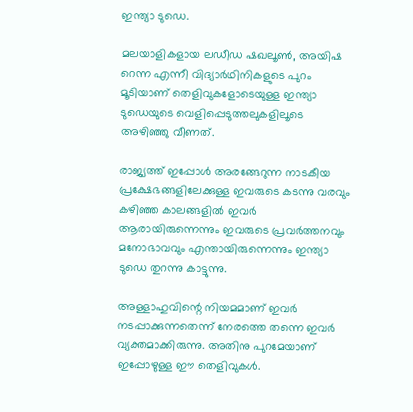ഇന്ത്യാ ടുഡെ.

മലയാളികളായ ലഡീഡ ഷഖലൂണ്‍, അയിഷ റെന്ന എന്നീ വിദ്യാര്‍ഥിനികളുടെ പുറം മൂടിയാണ് തെളിവുകളോടെയുള്ള ഇന്ത്യാ ടുഡെയുടെ വെളിപ്പെടുത്തലുകളിലൂടെ അഴിഞ്ഞു വീണത്.

രാജ്യത്ത് ഇപ്പോള്‍ അരങ്ങേറുന്ന നാടകീയ പ്രക്ഷേഭങ്ങളിലേക്കുള്ള ഇവരുടെ കടന്നു വരവും കഴിഞ്ഞ കാലങ്ങളില്‍ ഇവര്‍ ആരായിരുന്നെന്നും ഇവരുടെ പ്രവര്‍ത്തനവും മനോഭാവവും എന്തായിരുന്നെന്നും ഇന്ത്യാ ടുഡെ തുറന്നു കാട്ടുന്നു.

അള്ളാഹുവിന്റെ നിയമമാണ് ഇവര്‍ നടപ്പാക്കുന്നതെന്ന് നേരത്തെ തന്നെ ഇവര്‍ വ്യക്തമാക്കിരുന്നു. അതിനു പുറമേയാണ് ഇപ്പോഴുള്ള ഈ തെളിവുകള്‍.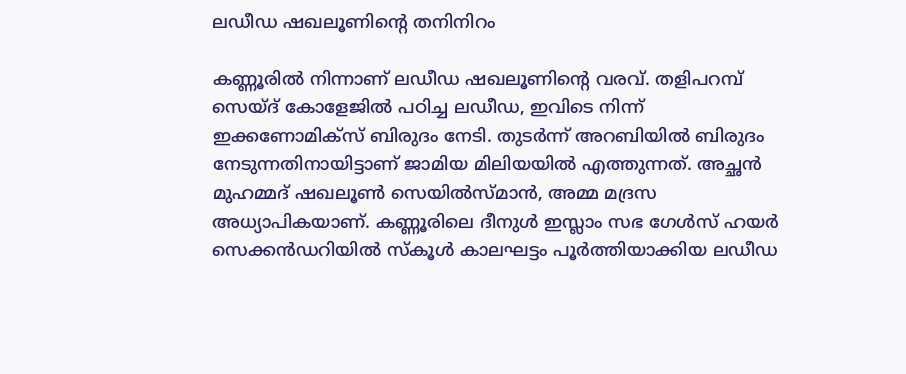ലഡീഡ ഷഖലൂണിന്റെ തനിനിറം

കണ്ണൂരില്‍ നിന്നാണ് ലഡീഡ ഷഖലൂണിന്റെ വരവ്. തളിപറമ്പ് സെയ്ദ് കോളേജില്‍ പഠിച്ച ലഡീഡ, ഇവിടെ നിന്ന് ഇക്കണോമിക്‌സ് ബിരുദം നേടി. തുടര്‍ന്ന് അറബിയില്‍ ബിരുദം നേടുന്നതിനായിട്ടാണ് ജാമിയ മിലിയയില്‍ എത്തുന്നത്. അച്ഛന്‍ മുഹമ്മദ് ഷഖലൂണ്‍ സെയില്‍സ്മാന്‍, അമ്മ മദ്രസ അധ്യാപികയാണ്. കണ്ണൂരിലെ ദീനുള്‍ ഇസ്ലാം സഭ ഗേള്‍സ് ഹയര്‍ സെക്കന്‍ഡറിയില്‍ സ്‌കൂള്‍ കാലഘട്ടം പൂര്‍ത്തിയാക്കിയ ലഡീഡ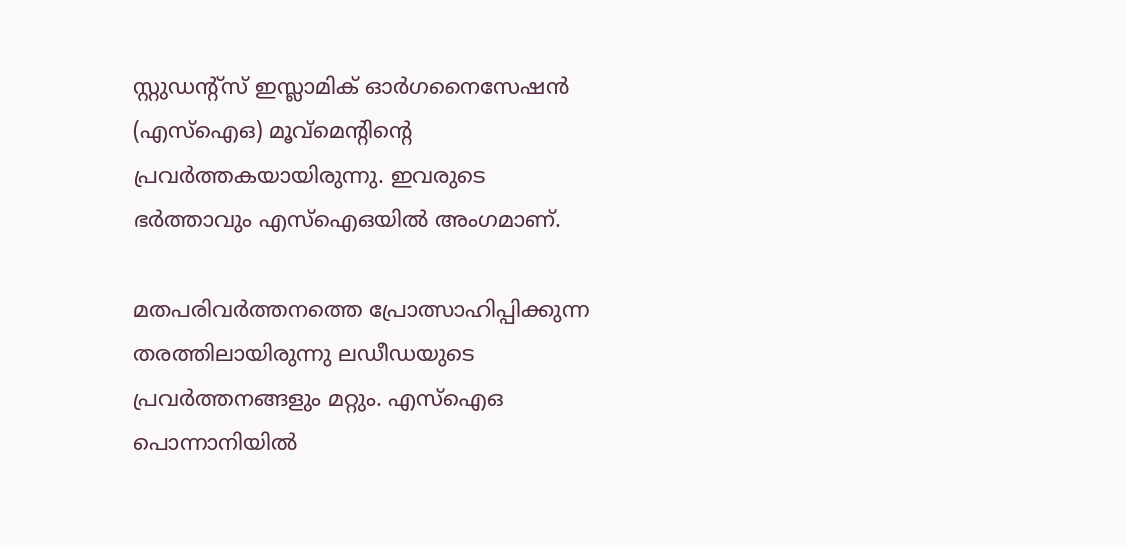സ്റ്റുഡന്റ്‌സ് ഇസ്ലാമിക് ഓര്‍ഗനൈസേഷന്‍ (എസ്‌ഐഒ) മൂവ്‌മെന്റിന്റെ പ്രവര്‍ത്തകയായിരുന്നു. ഇവരുടെ ഭര്‍ത്താവും എസ്‌ഐഒയില്‍ അംഗമാണ്.

മതപരിവര്‍ത്തനത്തെ പ്രോത്സാഹിപ്പിക്കുന്ന തരത്തിലായിരുന്നു ലഡീഡയുടെ പ്രവര്‍ത്തനങ്ങളും മറ്റും. എസ്‌ഐഒ പൊന്നാനിയില്‍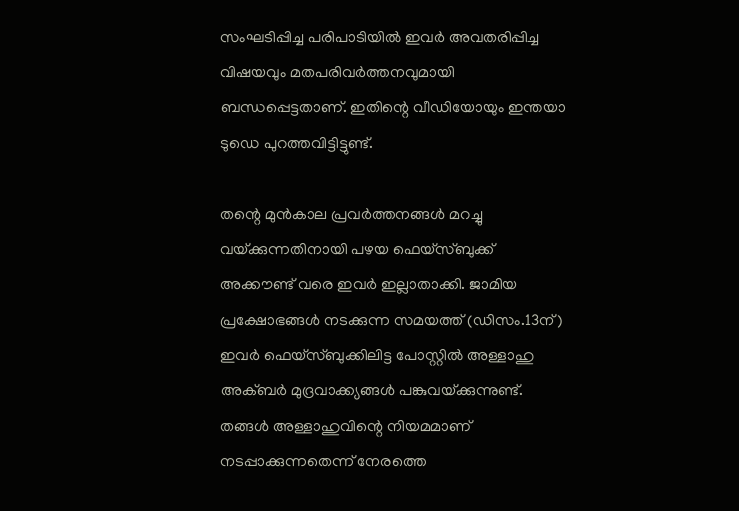സംഘടിപ്പിച്ച പരിപാടിയില്‍ ഇവര്‍ അവതരിപ്പിച്ച വിഷയവും മതപരിവര്‍ത്തനവുമായി ബന്ധപ്പെട്ടതാണ്. ഇതിന്റെ വീഡിയോയും ഇന്തയാ ടുഡെ പുറത്തവിട്ടിട്ടുണ്ട്.

തന്റെ മുന്‍കാല പ്രവര്‍ത്തനങ്ങള്‍ മറച്ചു വയ്‌ക്കുന്നതിനായി പഴയ ഫെയ്‌സ്ബുക്ക് അക്കൗണ്ട് വരെ ഇവര്‍ ഇല്ലാതാക്കി. ജാമിയ പ്രക്ഷോഭങ്ങള്‍ നടക്കുന്ന സമയത്ത് (ഡിസം.13ന്) ഇവര്‍ ഫെയ്‌സ്ബുക്കിലിട്ട പോസ്റ്റില്‍ അള്ളാഹു അക്ബര്‍ മുദ്രവാക്ക്യങ്ങള്‍ പങ്കുവയ്‌ക്കുന്നുണ്ട്. തങ്ങള്‍ അള്ളാഹുവിന്റെ നിയമമാണ് നടപ്പാക്കുന്നതെന്ന് നേരത്തെ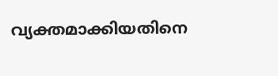വ്യക്തമാക്കിയതിനെ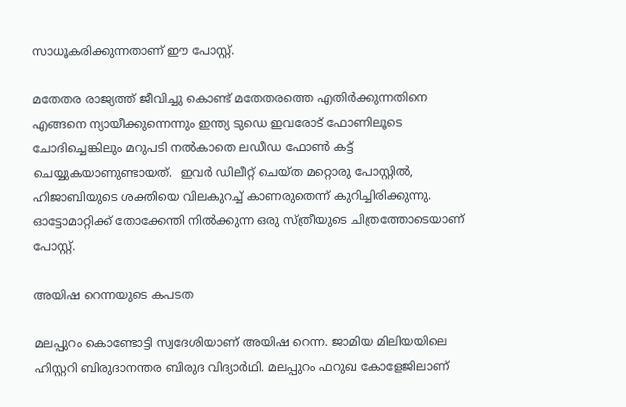സാധൂകരിക്കുന്നതാണ് ഈ പോസ്റ്റ്.

മതേതര രാജ്യത്ത് ജീവിച്ചു കൊണ്ട് മതേതരത്തെ എതിര്‍ക്കുന്നതിനെ എങ്ങനെ ന്യായീക്കുന്നെന്നും ഇന്ത്യ ടുഡെ ഇവരോട് ഫോണിലൂടെ ചോദിച്ചെങ്കിലും മറുപടി നല്‍കാതെ ലഡീഡ ഫോണ്‍ കട്ട് ചെയ്യുകയാണുണ്ടായത്.  ഇവര്‍ ഡിലീറ്റ് ചെയ്ത മറ്റൊരു പോസ്റ്റില്‍, ഹിജാബിയുടെ ശക്തിയെ വിലകുറച്ച് കാണരുതെന്ന് കുറിച്ചിരിക്കുന്നു. ഓട്ടോമാറ്റിക്ക് തോക്കേന്തി നില്‍ക്കുന്ന ഒരു സ്ത്രീയുടെ ചിത്രത്തോടെയാണ് പോസ്റ്റ്.

അയിഷ റെന്നയുടെ കപടത

മലപ്പുറം കൊണ്ടോട്ടി സ്വദേശിയാണ് അയിഷ റെന്ന. ജാമിയ മിലിയയിലെ ഹിസ്റ്ററി ബിരുദാനന്തര ബിരുദ വിദ്യാര്‍ഥി. മലപ്പുറം ഫറുഖ കോളേജിലാണ്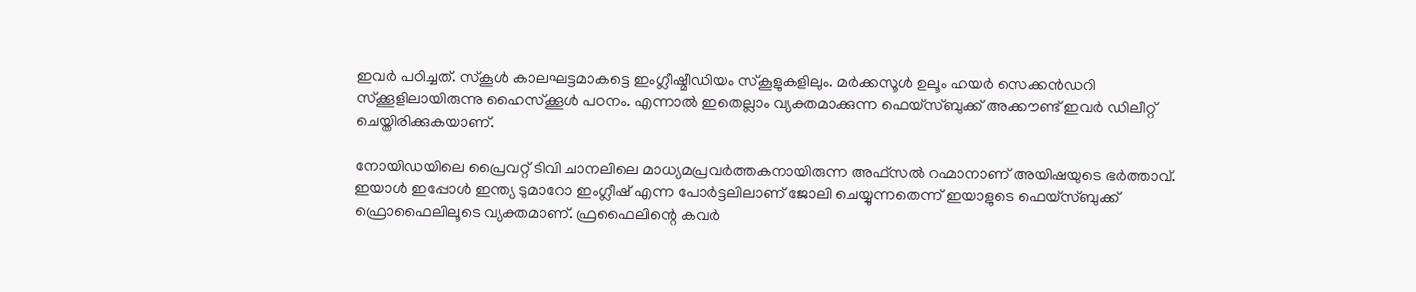ഇവര്‍ പഠിച്ചത്. സ്‌കൂള്‍ കാലഘട്ടമാകട്ടെ ഇംഗ്ലീഷ്മീഡിയം സ്‌കൂളുകളിലും. മര്‍ക്കസൂള്‍ ഉലൂം ഹയര്‍ സെക്കന്‍ഡറി സ്‌ക്കൂളിലായിരുന്നു ഹൈസ്‌ക്കൂള്‍ പഠനം. എന്നാല്‍ ഇതെല്ലാം വ്യക്തമാക്കുന്ന ഫെയ്‌സ്ബുക്ക് അക്കൗണ്ട് ഇവര്‍ ഡിലീറ്റ് ചെയ്തിരിക്കുകയാണ്.

നോയിഡയിലെ പ്രൈവറ്റ് ടിവി ചാനലിലെ മാധ്യമപ്രവര്‍ത്തകനായിരുന്ന അഫ്‌സല്‍ റഹ്മാനാണ് അയിഷയുടെ ഭര്‍ത്താവ്. ഇയാള്‍ ഇപ്പോള്‍ ഇന്ത്യ ടുമാറോ ഇംഗ്ലീഷ് എന്ന പോര്‍ട്ടലിലാണ് ജോലി ചെയ്യുന്നതെന്ന് ഇയാളുടെ ഫെയ്‌സ്ബുക്ക് ഫ്രൊഫൈലിലൂടെ വ്യക്തമാണ്. ഫ്രഫൈലിന്റെ കവര്‍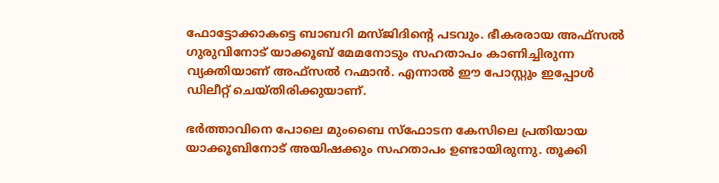ഫോട്ടോക്കാകട്ടെ ബാബറി മസ്ജിദിന്റെ പടവും. ഭീകരരായ അഫ്‌സല്‍ ഗുരുവിനോട് യാക്കൂബ് മേമനോടും സഹതാപം കാണിച്ചിരുന്ന വ്യക്തിയാണ് അഫ്‌സല്‍ റഹ്മാന്‍. എന്നാല്‍ ഈ പോസ്റ്റും ഇപ്പോള്‍ ഡിലീറ്റ് ചെയ്തിരിക്കുയാണ്.

ഭര്‍ത്താവിനെ പോലെ മുംബൈ സ്‌ഫോടന കേസിലെ പ്രതിയായ യാക്കൂബിനോട് അയിഷക്കും സഹതാപം ഉണ്ടായിരുന്നു. തൂക്കി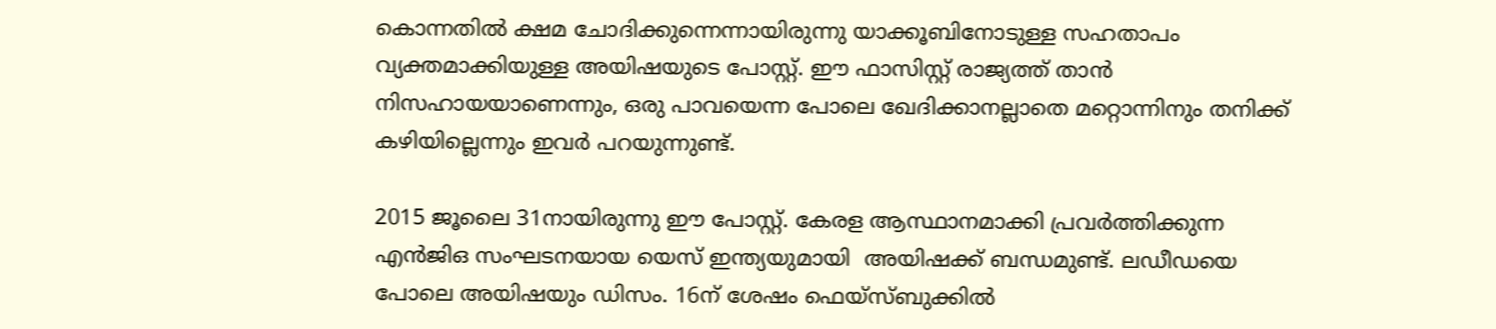കൊന്നതില്‍ ക്ഷമ ചോദിക്കുന്നെന്നായിരുന്നു യാക്കൂബിനോടുള്ള സഹതാപം വ്യക്തമാക്കിയുള്ള അയിഷയുടെ പോസ്റ്റ്. ഈ ഫാസിസ്റ്റ് രാജ്യത്ത് താന്‍ നിസഹായയാണെന്നും, ഒരു പാവയെന്ന പോലെ ഖേദിക്കാനല്ലാതെ മറ്റൊന്നിനും തനിക്ക് കഴിയില്ലെന്നും ഇവര്‍ പറയുന്നുണ്ട്.

2015 ജൂലൈ 31നായിരുന്നു ഈ പോസ്റ്റ്. കേരള ആസ്ഥാനമാക്കി പ്രവര്‍ത്തിക്കുന്ന എന്‍ജിഒ സംഘടനയായ യെസ് ഇന്ത്യയുമായി  അയിഷക്ക് ബന്ധമുണ്ട്. ലഡീഡയെ പോലെ അയിഷയും ഡിസം. 16ന് ശേഷം ഫെയ്‌സ്ബുക്കില്‍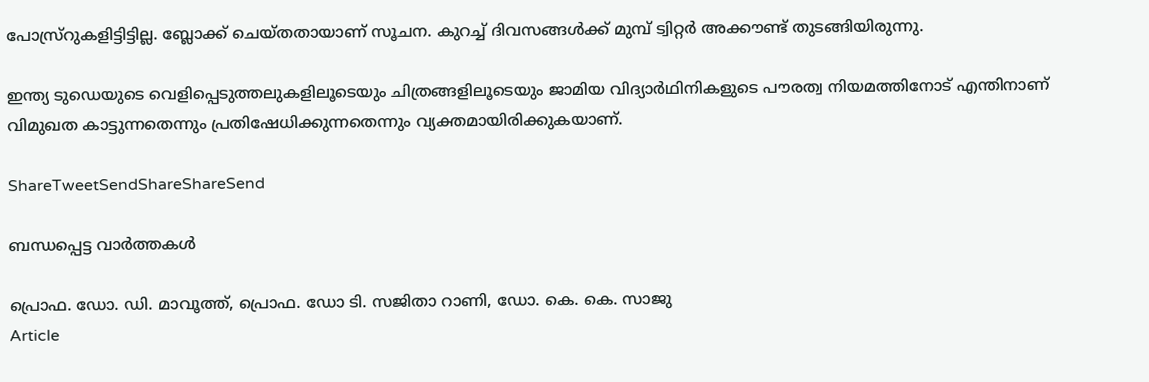പോസ്ര്‌റുകളിട്ടിട്ടില്ല. ബ്ലോക്ക് ചെയ്തതായാണ് സൂചന. കുറച്ച് ദിവസങ്ങള്‍ക്ക് മുമ്പ് ട്വിറ്റര്‍ അക്കൗണ്ട് തുടങ്ങിയിരുന്നു.

ഇന്ത്യ ടുഡെയുടെ വെളിപ്പെടുത്തലുകളിലൂടെയും ചിത്രങ്ങളിലൂടെയും ജാമിയ വിദ്യാര്‍ഥിനികളുടെ പൗരത്വ നിയമത്തിനോട് എന്തിനാണ് വിമുഖത കാട്ടുന്നതെന്നും പ്രതിഷേധിക്കുന്നതെന്നും വ്യക്തമായിരിക്കുകയാണ്.

ShareTweetSendShareShareSend

ബന്ധപ്പെട്ട വാര്‍ത്തകള്‍

പ്രൊഫ. ഡോ. ഡി. മാവൂത്ത്, പ്രൊഫ. ഡോ ടി. സജിതാ റാണി, ഡോ. കെ. കെ. സാജു
Article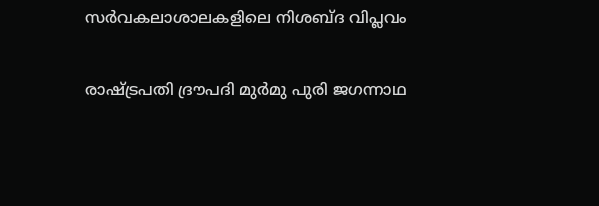സര്‍വകലാശാലകളിലെ നിശബ്ദ വിപ്ലവം

രാഷ്ട്രപതി ദ്രൗപദി മുര്‍മു പുരി ജഗന്നാഥ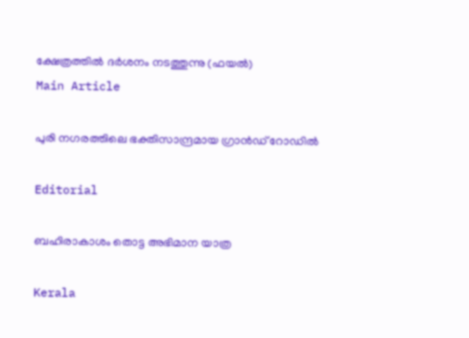ക്ഷേത്രത്തില്‍ ദര്‍ശനം നടത്തുന്നു (ഫയല്‍)
Main Article

പുരി നഗരത്തിലെ ഭക്തിസാന്ദ്രമായ ഗ്രാന്‍ഡ് റോഡില്‍

Editorial

ബഹിരാകാശം തൊട്ട അഭിമാന യാത്ര

Kerala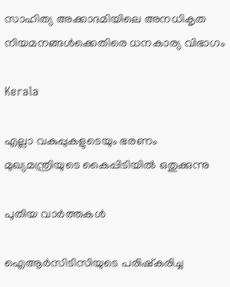സാഹിത്യ അക്കാദമിയിലെ അനധികൃത നിയമനങ്ങള്‍ക്കെതിരെ ധനകാര്യ വിഭാഗം

Kerala

എല്ലാ വകുപ്പുകളുടെയും ഭരണം മുഖ്യമന്ത്രിയുടെ കൈപ്പിടിയില്‍ ഒതുക്കുന്നു

പുതിയ വാര്‍ത്തകള്‍

ഐആര്‍സിടിസിയുടെ പരിഷ്‌കരിച്ച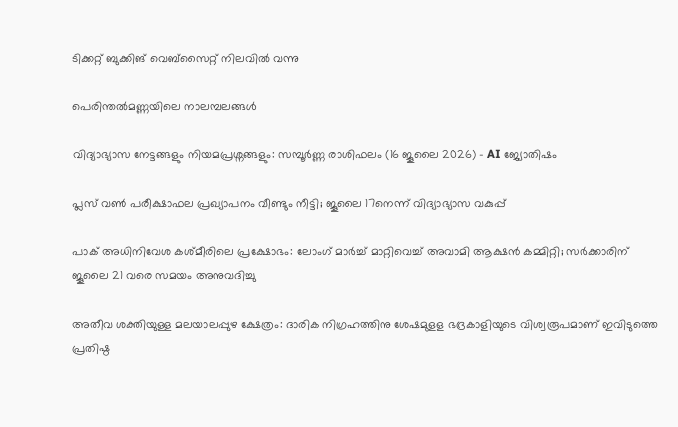ടിക്കറ്റ് ബുക്കിങ് വെബ്സൈറ്റ് നിലവില്‍ വന്നു

പെരിന്തല്‍മണ്ണയിലെ നാലമ്പലങ്ങള്‍

വിദ്യാഭ്യാസ നേട്ടങ്ങളും നിയമപ്രശ്നങ്ങളും: സമ്പൂർണ്ണ രാശിഫലം (16 ജൂലൈ 2026) – AI ജ്യോതിഷം

പ്ലസ് വൺ പരീക്ഷാഫല പ്രഖ്യാപനം വീണ്ടും നീട്ടി; ജൂലൈ 17നെന്ന് വിദ്യാഭ്യാസ വകുപ്പ്

പാക് അധിനിവേശ കശ്മീരിലെ പ്രക്ഷോഭം: ലോംഗ് മാർച്ച് മാറ്റിവെച്ച് അവാമി ആക്ഷൻ കമ്മിറ്റി; സർക്കാരിന് ജൂലൈ 21 വരെ സമയം അനുവദിച്ചു

അതീവ ശക്തിയുള്ള മലയാലപ്പുഴ ക്ഷേത്രം: ദാരിക നിഗ്രഹത്തിനു ശേഷമുളള ഭദ്രകാളിയുടെ വിശ്വരൂപമാണ് ഇവിടുത്തെ പ്രതിഷ്ഠ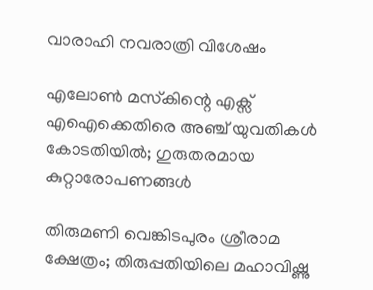വാരാഹി നവരാത്രി വിശേഷം

എലോൺ മസ്‌കിന്റെ എക്സ് എഐക്കെതിരെ അഞ്ച് യുവതികൾ കോടതിയിൽ; ഗുരുതരമായ കുറ്റാരോപണങ്ങൾ

തിരുമണി വെങ്കിടപുരം ശ്രീരാമ ക്ഷേത്രം; തിരുപ്പതിയിലെ മഹാവിഷ്ണു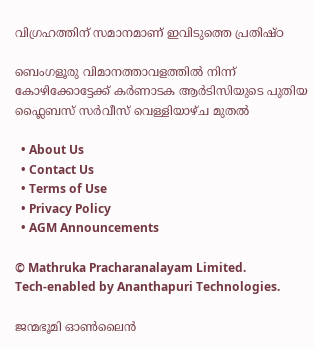വിഗ്രഹത്തിന് സമാനമാണ് ഇവിടുത്തെ പ്രതിഷ്ഠ

ബെംഗളൂരു വിമാനത്താവളത്തില്‍ നിന്ന് കോഴിക്കോട്ടേക്ക് കർണാടക ആർടിസിയുടെ പുതിയ ഫ്ലൈബസ് സർവീസ് വെള്ളിയാഴ്ച മുതല്‍

  • About Us
  • Contact Us
  • Terms of Use
  • Privacy Policy
  • AGM Announcements

© Mathruka Pracharanalayam Limited.
Tech-enabled by Ananthapuri Technologies.

ജന്മഭൂമി ഓണ്‍ലൈന്‍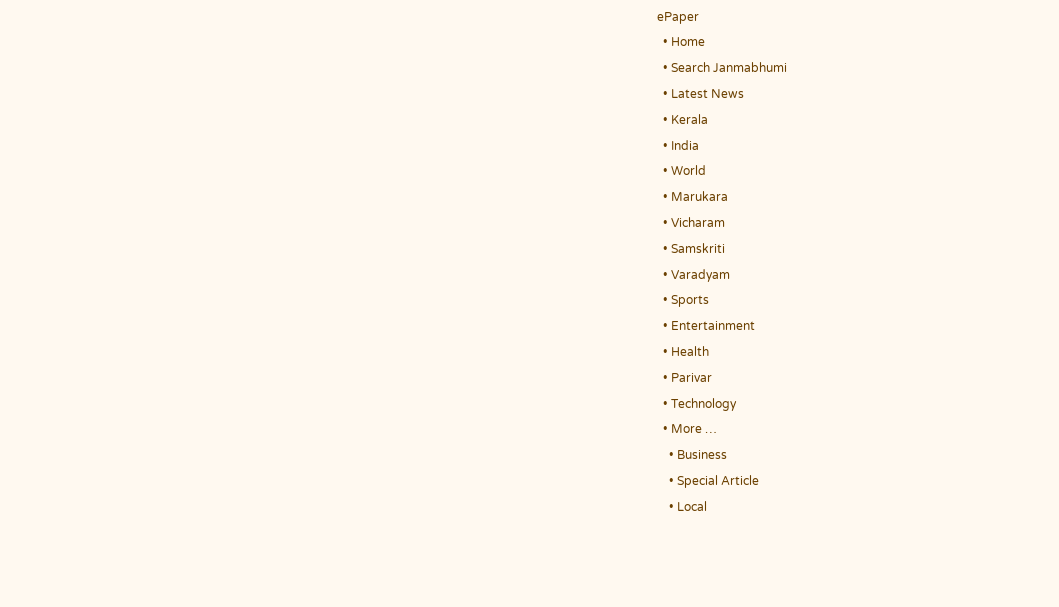ePaper
  • Home
  • Search Janmabhumi
  • Latest News
  • Kerala
  • India
  • World
  • Marukara
  • Vicharam
  • Samskriti
  • Varadyam
  • Sports
  • Entertainment
  • Health
  • Parivar
  • Technology
  • More …
    • Business
    • Special Article
    • Local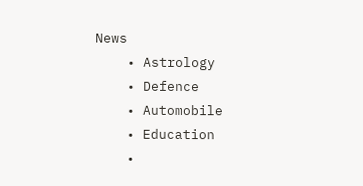News
    • Astrology
    • Defence
    • Automobile
    • Education
    •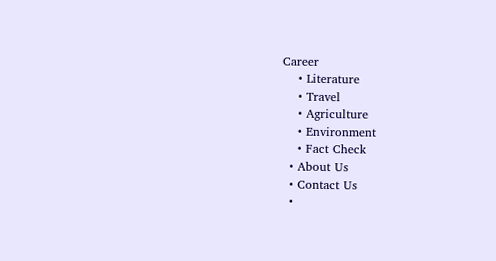Career
    • Literature
    • Travel
    • Agriculture
    • Environment
    • Fact Check
  • About Us
  • Contact Us
  •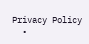Privacy Policy
  •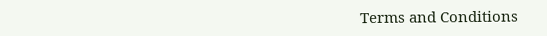Terms and Conditions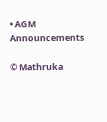• AGM Announcements

© Mathruka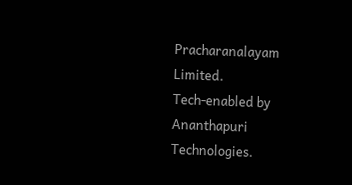Pracharanalayam Limited.
Tech-enabled by Ananthapuri Technologies.